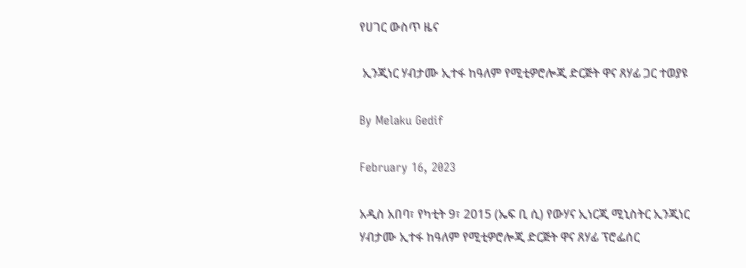የሀገር ውስጥ ዜና

 ኢንጂነር ሃብታሙ ኢተፋ ከዓለም የሚቲዎሮሎጂ ድርጅት ዋና ጸሃፊ ጋር ተወያዩ

By Melaku Gedif

February 16, 2023

አዲስ አበባ፣ የካቲት 9፣ 2015 (ኤፍ ቢ ሲ) የውሃና ኢነርጂ ሚኒስትር ኢንጂነር ሃብታሙ ኢተፋ ከዓለም የሚቲዎሮሎጂ ድርጅት ዋና ጸሃፊ ፕሮፌሰር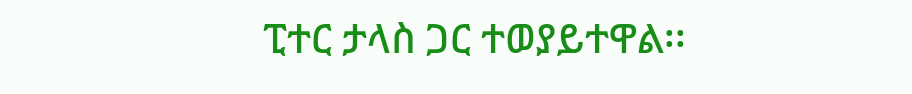ፒተር ታላስ ጋር ተወያይተዋል፡፡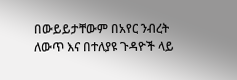በውይይታቸውም በአየር ንብረት ለውጥ እና በተለያዩ ጉዳዮች ላይ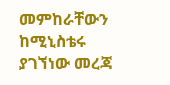መምከራቸውን ከሚኒስቴሩ ያገኘነው መረጃ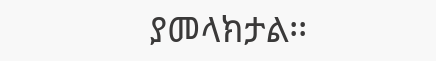ያመላክታል፡፡